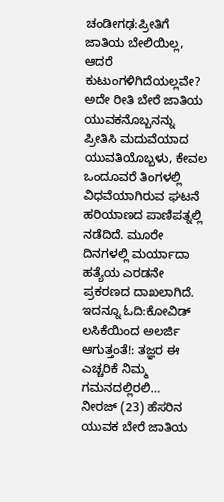ಚಂಡೀಗಢ:ಪ್ರೀತಿಗೆ ಜಾತಿಯ ಬೇಲಿಯಿಲ್ಲ, ಆದರೆ ಕುಟುಂಗಳಿಗಿದೆಯಲ್ಲವೇ? ಅದೇ ರೀತಿ ಬೇರೆ ಜಾತಿಯ ಯುವಕನೊಬ್ಬನನ್ನು ಪ್ರೀತಿಸಿ ಮದುವೆಯಾದ ಯುವತಿಯೊಬ್ಬಳು, ಕೇವಲ ಒಂದೂವರೆ ತಿಂಗಳಲ್ಲಿ ವಿಧವೆಯಾಗಿರುವ ಘಟನೆ ಹರಿಯಾಣದ ಪಾಣಿಪತ್ನಲ್ಲಿ ನಡೆದಿದೆ. ಮೂರೇ ದಿನಗಳಲ್ಲಿ ಮರ್ಯಾದಾ ಹತ್ಯೆಯ ಎರಡನೇ ಪ್ರಕರಣದ ದಾಖಲಾಗಿದೆ.
ಇದನ್ನೂ ಓದಿ:ಕೋವಿಡ್ ಲಸಿಕೆಯಿಂದ ಅಲರ್ಜಿ ಆಗುತ್ತಂತೆ!: ತಜ್ಞರ ಈ ಎಚ್ಚರಿಕೆ ನಿಮ್ಮ ಗಮನದಲ್ಲಿರಲಿ…
ನೀರಜ್ (23) ಹೆಸರಿನ ಯುವಕ ಬೇರೆ ಜಾತಿಯ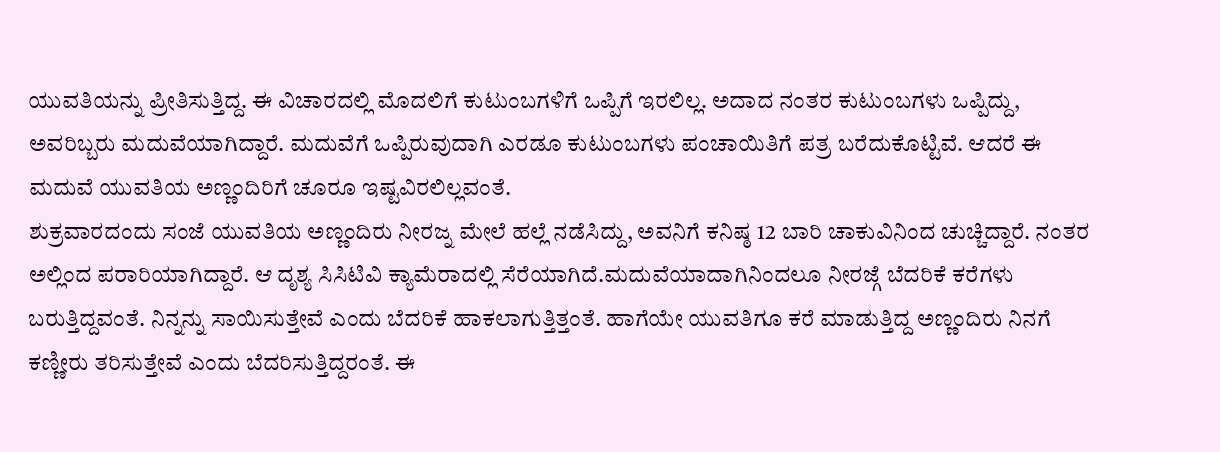ಯುವತಿಯನ್ನು ಪ್ರೀತಿಸುತ್ತಿದ್ದ. ಈ ವಿಚಾರದಲ್ಲಿ ಮೊದಲಿಗೆ ಕುಟುಂಬಗಳಿಗೆ ಒಪ್ಪಿಗೆ ಇರಲಿಲ್ಲ. ಅದಾದ ನಂತರ ಕುಟುಂಬಗಳು ಒಪ್ಪಿದ್ದು, ಅವರಿಬ್ಬರು ಮದುವೆಯಾಗಿದ್ದಾರೆ. ಮದುವೆಗೆ ಒಪ್ಪಿರುವುದಾಗಿ ಎರಡೂ ಕುಟುಂಬಗಳು ಪಂಚಾಯಿತಿಗೆ ಪತ್ರ ಬರೆದುಕೊಟ್ಟಿವೆ. ಆದರೆ ಈ ಮದುವೆ ಯುವತಿಯ ಅಣ್ಣಂದಿರಿಗೆ ಚೂರೂ ಇಷ್ಟವಿರಲಿಲ್ಲವಂತೆ.
ಶುಕ್ರವಾರದಂದು ಸಂಜೆ ಯುವತಿಯ ಅಣ್ಣಂದಿರು ನೀರಜ್ನ ಮೇಲೆ ಹಲ್ಲೆ ನಡೆಸಿದ್ದು, ಅವನಿಗೆ ಕನಿಷ್ಠ 12 ಬಾರಿ ಚಾಕುವಿನಿಂದ ಚುಚ್ಚಿದ್ದಾರೆ. ನಂತರ ಅಲ್ಲಿಂದ ಪರಾರಿಯಾಗಿದ್ದಾರೆ. ಆ ದೃಶ್ಯ ಸಿಸಿಟಿವಿ ಕ್ಯಾಮೆರಾದಲ್ಲಿ ಸೆರೆಯಾಗಿದೆ.ಮದುವೆಯಾದಾಗಿನಿಂದಲೂ ನೀರಜ್ಗೆ ಬೆದರಿಕೆ ಕರೆಗಳು ಬರುತ್ತಿದ್ದವಂತೆ. ನಿನ್ನನ್ನು ಸಾಯಿಸುತ್ತೇವೆ ಎಂದು ಬೆದರಿಕೆ ಹಾಕಲಾಗುತ್ತಿತ್ತಂತೆ. ಹಾಗೆಯೇ ಯುವತಿಗೂ ಕರೆ ಮಾಡುತ್ತಿದ್ದ ಅಣ್ಣಂದಿರು ನಿನಗೆ ಕಣ್ಣೀರು ತರಿಸುತ್ತೇವೆ ಎಂದು ಬೆದರಿಸುತ್ತಿದ್ದರಂತೆ. ಈ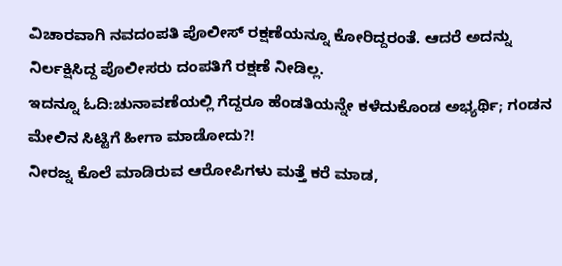ವಿಚಾರವಾಗಿ ನವದಂಪತಿ ಪೊಲೀಸ್ ರಕ್ಷಣೆಯನ್ನೂ ಕೋರಿದ್ದರಂತೆ. ಆದರೆ ಅದನ್ನು ನಿರ್ಲಕ್ಷಿಸಿದ್ದ ಪೊಲೀಸರು ದಂಪತಿಗೆ ರಕ್ಷಣೆ ನೀಡಿಲ್ಲ.
ಇದನ್ನೂ ಓದಿ:ಚುನಾವಣೆಯಲ್ಲಿ ಗೆದ್ದರೂ ಹೆಂಡತಿಯನ್ನೇ ಕಳೆದುಕೊಂಡ ಅಭ್ಯರ್ಥಿ; ಗಂಡನ ಮೇಲಿನ ಸಿಟ್ಟಿಗೆ ಹೀಗಾ ಮಾಡೋದು?!
ನೀರಜ್ನ ಕೊಲೆ ಮಾಡಿರುವ ಆರೋಪಿಗಳು ಮತ್ತೆ ಕರೆ ಮಾಡ,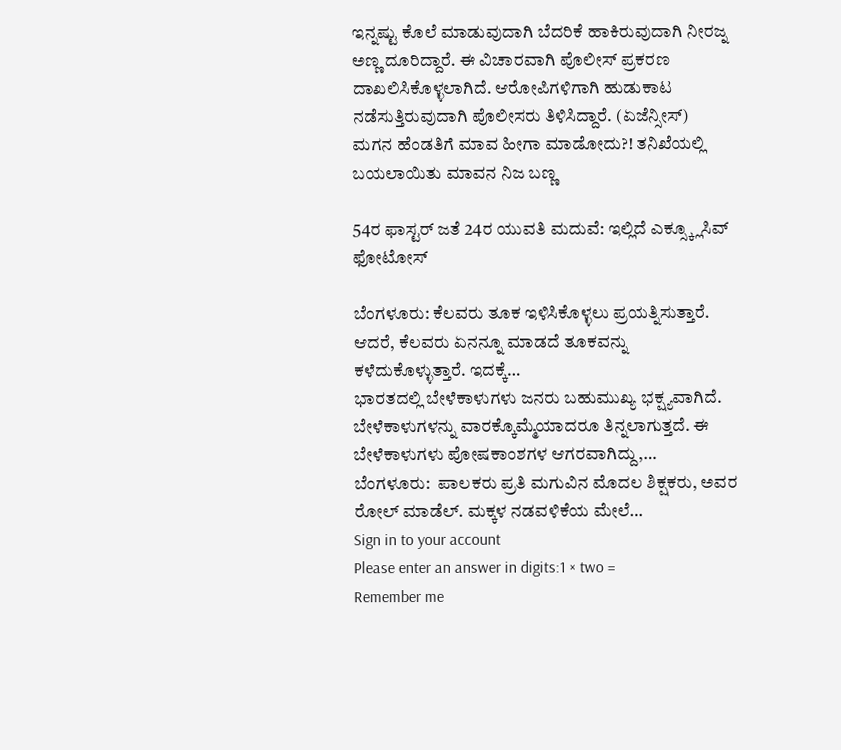ಇನ್ನಷ್ಟು ಕೊಲೆ ಮಾಡುವುದಾಗಿ ಬೆದರಿಕೆ ಹಾಕಿರುವುದಾಗಿ ನೀರಜ್ನ ಅಣ್ಣ ದೂರಿದ್ದಾರೆ. ಈ ವಿಚಾರವಾಗಿ ಪೊಲೀಸ್ ಪ್ರಕರಣ ದಾಖಲಿಸಿಕೊಳ್ಳಲಾಗಿದೆ. ಆರೋಪಿಗಳಿಗಾಗಿ ಹುಡುಕಾಟ ನಡೆಸುತ್ತಿರುವುದಾಗಿ ಪೊಲೀಸರು ತಿಳಿಸಿದ್ದಾರೆ. (ಏಜೆನ್ಸೀಸ್)
ಮಗನ ಹೆಂಡತಿಗೆ ಮಾವ ಹೀಗಾ ಮಾಡೋದು?! ತನಿಖೆಯಲ್ಲಿ ಬಯಲಾಯಿತು ಮಾವನ ನಿಜ ಬಣ್ಣ

54ರ ಫಾಸ್ಟರ್ ಜತೆ 24ರ ಯುವತಿ ಮದುವೆ: ಇಲ್ಲಿದೆ ಎಕ್ಸ್ಕ್ಲೂಸಿವ್ ಫೋಟೋಸ್

ಬೆಂಗಳೂರು: ಕೆಲವರು ತೂಕ ಇಳಿಸಿಕೊಳ್ಳಲು ಪ್ರಯತ್ನಿಸುತ್ತಾರೆ. ಆದರೆ, ಕೆಲವರು ಏನನ್ನೂ ಮಾಡದೆ ತೂಕವನ್ನು ಕಳೆದುಕೊಳ್ಳುತ್ತಾರೆ. ಇದಕ್ಕೆ…
ಭಾರತದಲ್ಲಿ ಬೇಳೆಕಾಳುಗಳು ಜನರು ಬಹುಮುಖ್ಯ ಭಕ್ಷ್ಯವಾಗಿದೆ. ಬೇಳೆಕಾಳುಗಳನ್ನು ವಾರಕ್ಕೊಮ್ಮೆಯಾದರೂ ತಿನ್ನಲಾಗುತ್ತದೆ. ಈ ಬೇಳೆಕಾಳುಗಳು ಪೋಷಕಾಂಶಗಳ ಆಗರವಾಗಿದ್ದು,…
ಬೆಂಗಳೂರು:  ಪಾಲಕರು ಪ್ರತಿ ಮಗುವಿನ ಮೊದಲ ಶಿಕ್ಷಕರು, ಅವರ ರೋಲ್ ಮಾಡೆಲ್. ಮಕ್ಕಳ ನಡವಳಿಕೆಯ ಮೇಲೆ…
Sign in to your account
Please enter an answer in digits:1 × two =
Remember me